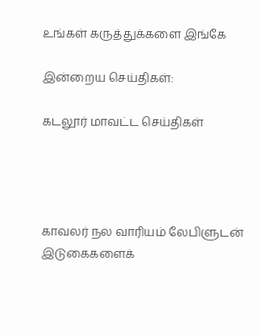உங்கள் கருத்துக்களை இங்கே

இன்றைய செய்திகள்:

கடலூர் மாவட்ட செய்திகள்




காவலர் நல வாரியம் லேபிளுடன் இடுகைகளைக்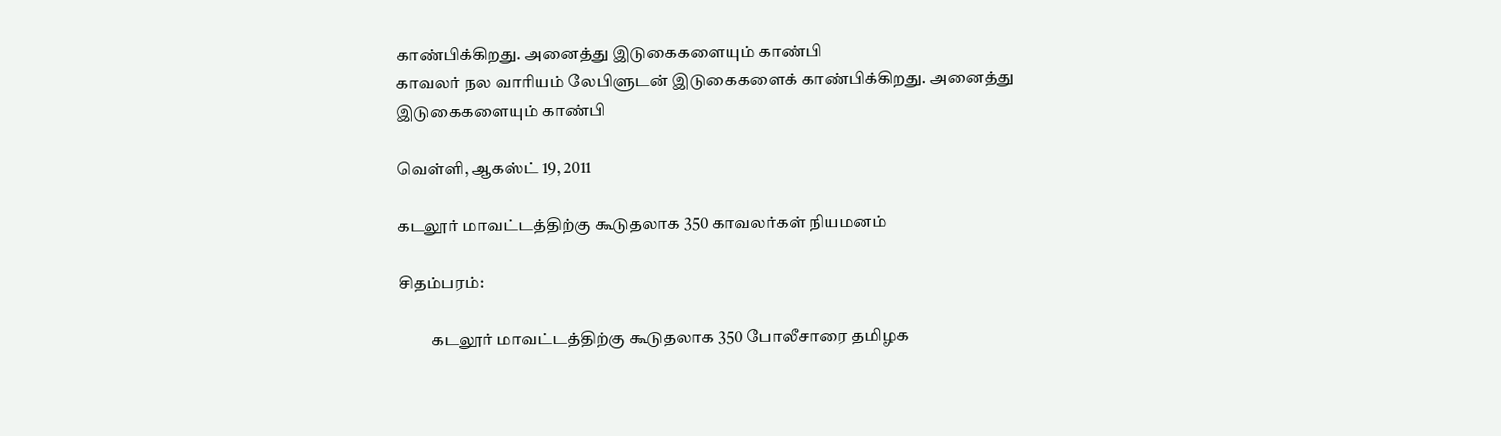காண்பிக்கிறது. அனைத்து இடுகைகளையும் காண்பி
காவலர் நல வாரியம் லேபிளுடன் இடுகைகளைக் காண்பிக்கிறது. அனைத்து இடுகைகளையும் காண்பி

வெள்ளி, ஆகஸ்ட் 19, 2011

கடலூர் மாவட்டத்திற்கு கூடுதலாக 350 காவலர்கள் நியமனம்

சிதம்பரம்:

          கடலூர் மாவட்டத்திற்கு கூடுதலாக 350 போலீசாரை தமிழக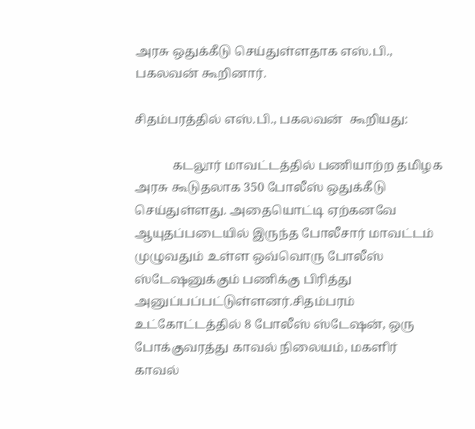அரசு ஒதுக்கீடு செய்துள்ளதாக எஸ்.பி., பகலவன் கூறினார்.

சிதம்பரத்தில் எஸ்.பி., பகலவன்  கூறியது:

            கடலூர் மாவட்டத்தில் பணியாற்ற தமிழக அரசு கூடுதலாக 350 போலீஸ் ஒதுக்கீடு செய்துள்ளது. அதையொட்டி ஏற்கனவே ஆயுதப்படையில் இருந்த போலீசார் மாவட்டம் முழுவதும் உள்ள ஒவ்வொரு போலீஸ் ஸ்டேஷனுக்கும் பணிக்கு பிரித்து அனுப்பப்பட்டுள்ளனர்.சிதம்பரம் உட்கோட்டத்தில் 8 போலீஸ் ஸ்டேஷன், ஒரு போக்குவரத்து காவல் நிலையம், மகளிர் காவல்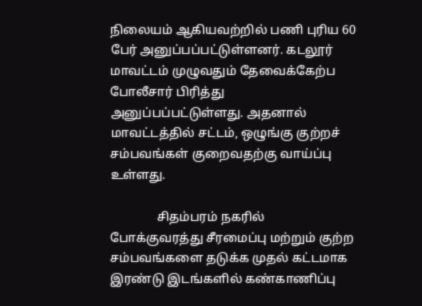நிலையம் ஆகியவற்றில் பணி புரிய 60 பேர் அனுப்பப்பட்டுள்ளனர். கடலூர் மாவட்டம் முழுவதும் தேவைக்கேற்ப போலீசார் பிரித்து அனுப்பப்பட்டுள்ளது. அதனால் மாவட்டத்தில் சட்டம், ஒழுங்கு குற்றச் சம்பவங்கள் குறைவதற்கு வாய்ப்பு உள்ளது.

               சிதம்பரம் நகரில் போக்குவரத்து சீரமைப்பு மற்றும் குற்ற சம்பவங்களை தடுக்க முதல் கட்டமாக இரண்டு இடங்களில் கண்காணிப்பு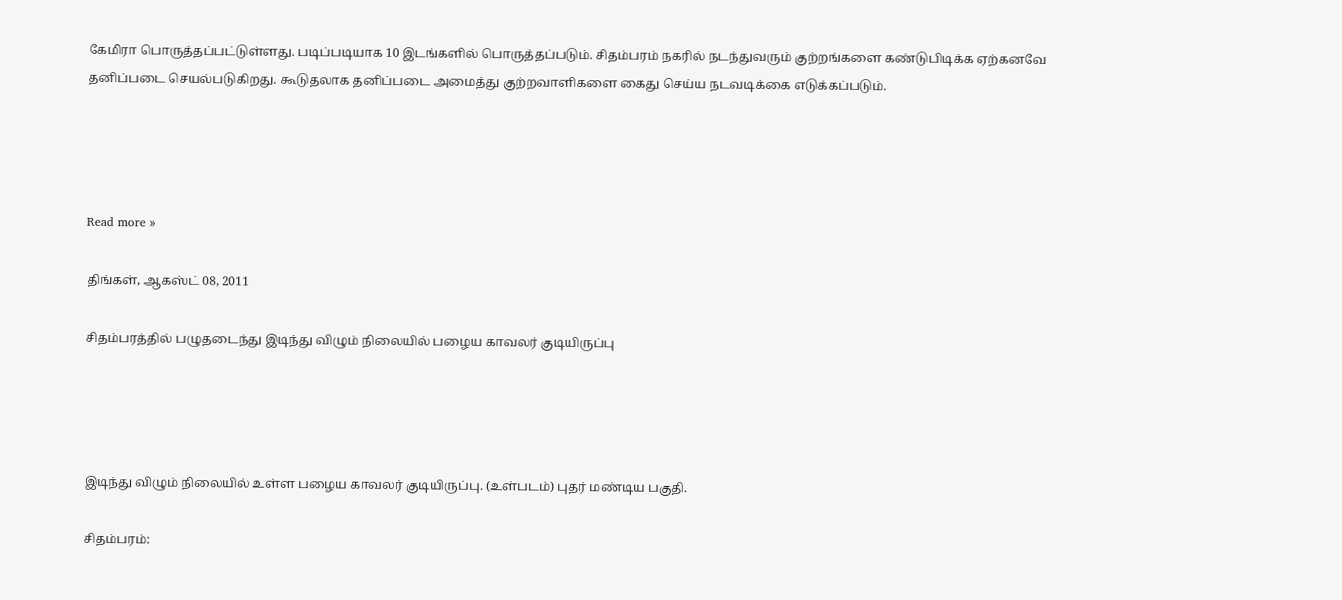கேமிரா பொருத்தப்பட்டுள்ளது. படிப்படியாக 10 இடங்களில் பொருத்தப்படும். சிதம்பரம் நகரில் நடந்துவரும் குற்றங்களை கண்டுபிடிக்க ஏற்கனவே தனிப்படை செயல்படுகிறது. கூடுதலாக தனிப்படை அமைத்து குற்றவாளிகளை கைது செய்ய நடவடிக்கை எடுக்கப்படும்.




Read more »

திங்கள், ஆகஸ்ட் 08, 2011

சிதம்பரத்தில் பழுதடைந்து இடிந்து விழும் நிலையில் பழைய காவலர் குடியிருப்பு




இடிந்து விழும் நிலையில் உள்ள பழைய காவலர் குடியிருப்பு. (உள்படம்) புதர் மண்டிய பகுதி.

சிதம்பரம்: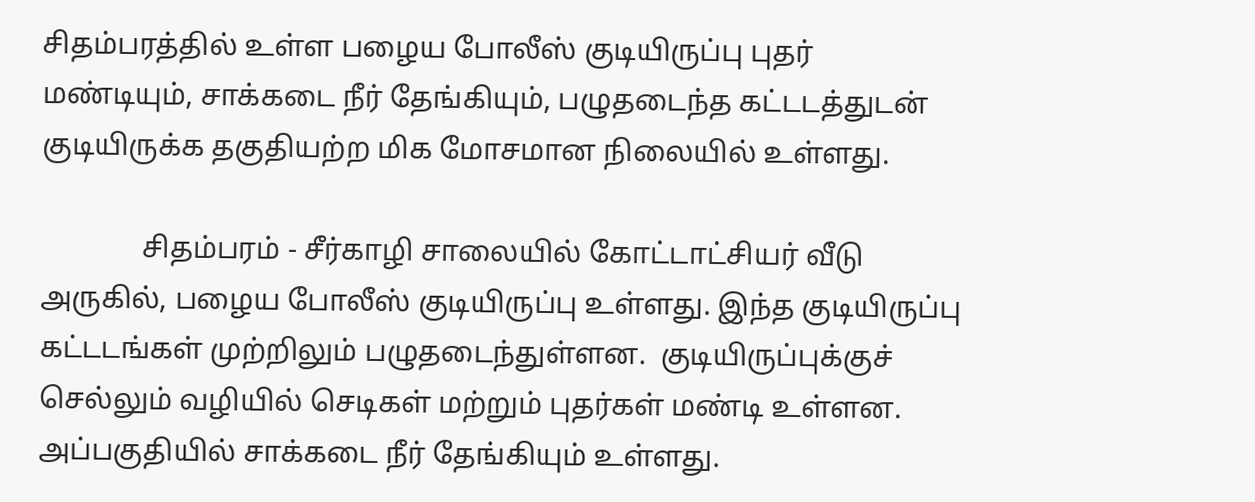சிதம்பரத்தில் உள்ள பழைய போலீஸ் குடியிருப்பு புதர் மண்டியும், சாக்கடை நீர் தேங்கியும், பழுதடைந்த கட்டடத்துடன் குடியிருக்க தகுதியற்ற மிக மோசமான நிலையில் உள்ளது.

              சிதம்பரம் - சீர்காழி சாலையில் கோட்டாட்சியர் வீடு அருகில், பழைய போலீஸ் குடியிருப்பு உள்ளது. இந்த குடியிருப்பு கட்டடங்கள் முற்றிலும் பழுதடைந்துள்ளன.  குடியிருப்புக்குச் செல்லும் வழியில் செடிகள் மற்றும் புதர்கள் மண்டி உள்ளன. அப்பகுதியில் சாக்கடை நீர் தேங்கியும் உள்ளது.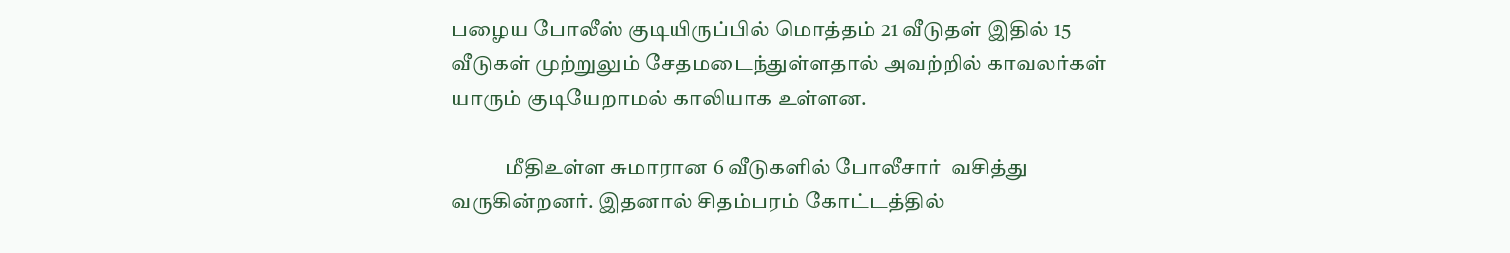பழைய போலீஸ் குடியிருப்பில் மொத்தம் 21 வீடுதள் இதில் 15 வீடுகள் முற்றுலும் சேதமடைந்துள்ளதால் அவற்றில் காவலர்கள் யாரும் குடியேறாமல் காலியாக உள்ளன.

             மீதிஉள்ள சுமாரான 6 வீடுகளில் போலீசார்  வசித்து வருகின்றனர். இதனால் சிதம்பரம் கோட்டத்தில்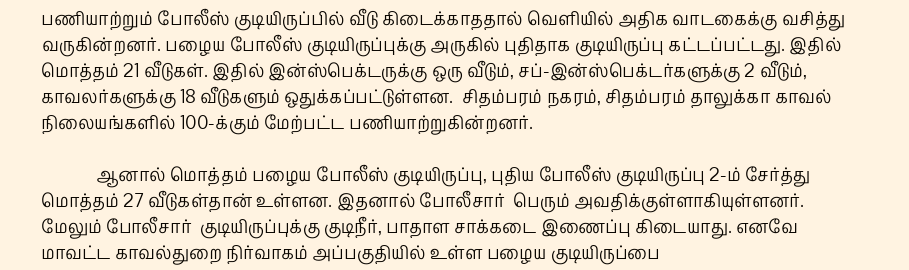பணியாற்றும் போலீஸ் குடியிருப்பில் வீடு கிடைக்காததால் வெளியில் அதிக வாடகைக்கு வசித்து வருகின்றனர். பழைய போலீஸ் குடியிருப்புக்கு அருகில் புதிதாக குடியிருப்பு கட்டப்பட்டது. இதில் மொத்தம் 21 வீடுகள். இதில் இன்ஸ்பெக்டருக்கு ஒரு வீடும், சப்-இன்ஸ்பெக்டர்களுக்கு 2 வீடும், காவலர்களுக்கு 18 வீடுகளும் ஒதுக்கப்பட்டுள்ளன.  சிதம்பரம் நகரம், சிதம்பரம் தாலுக்கா காவல் நிலையங்களில் 100-க்கும் மேற்பட்ட பணியாற்றுகின்றனர்.

             ஆனால் மொத்தம் பழைய போலீஸ் குடியிருப்பு, புதிய போலீஸ் குடியிருப்பு 2-ம் சேர்த்து மொத்தம் 27 வீடுகள்தான் உள்ளன. இதனால் போலீசார்  பெரும் அவதிக்குள்ளாகியுள்ளனர்.  மேலும் போலீசார்  குடியிருப்புக்கு குடிநீர், பாதாள சாக்கடை இணைப்பு கிடையாது. எனவே மாவட்ட காவல்துறை நிர்வாகம் அப்பகுதியில் உள்ள பழைய குடியிருப்பை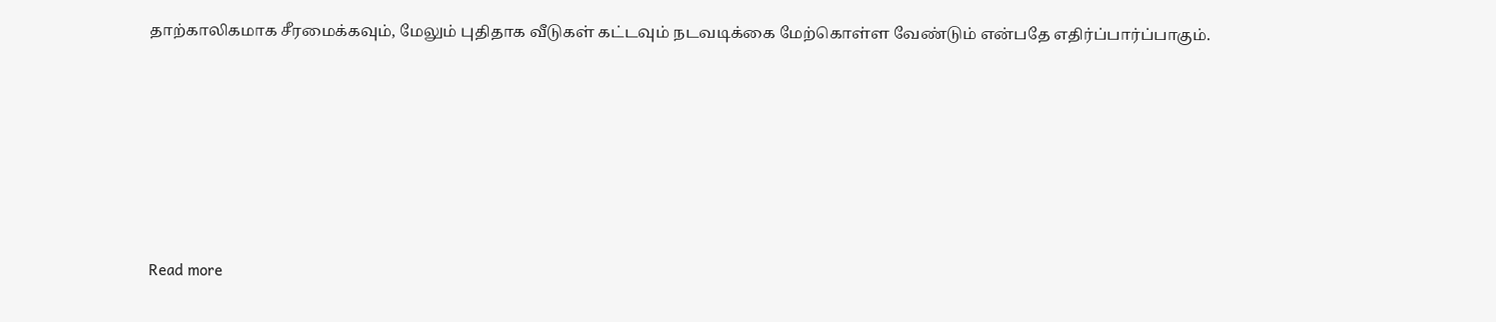தாற்காலிகமாக சீரமைக்கவும், மேலும் புதிதாக வீடுகள் கட்டவும் நடவடிக்கை மேற்கொள்ள வேண்டும் என்பதே எதிர்ப்பார்ப்பாகும்.







Read more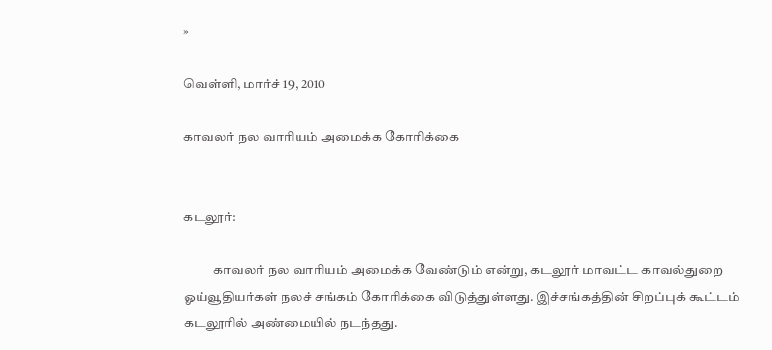»

வெள்ளி, மார்ச் 19, 2010

காவலர் நல வாரியம் அமைக்க கோரிக்கை


கடலூர்:

           காவலர் நல வாரியம் அமைக்க வேண்டும் என்று, கடலூர் மாவட்ட காவல்துறை ஓய்வூதியர்கள் நலச் சங்கம் கோரிக்கை விடுத்துள்ளது. இச்சங்கத்தின் சிறப்புக் கூட்டம் கடலூரில் அண்மையில் நடந்தது.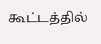கூட்டத்தில்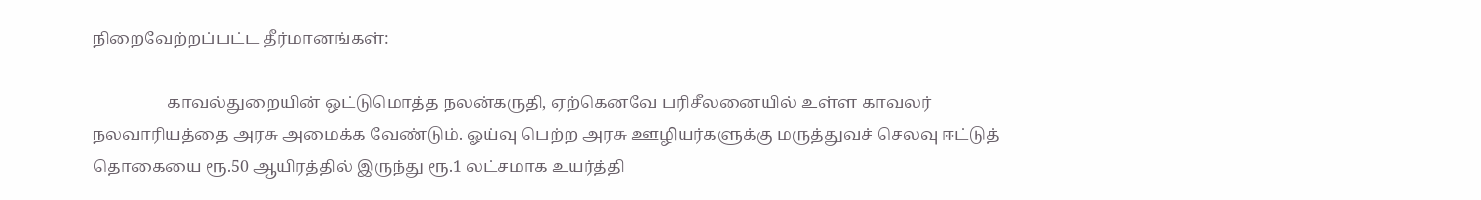நிறைவேற்றப்பட்ட தீர்மானங்கள்:

                  காவல்துறையின் ஒட்டுமொத்த நலன்கருதி, ஏற்கெனவே பரிசீலனையில் உள்ள காவலர் நலவாரியத்தை அரசு அமைக்க வேண்டும். ஓய்வு பெற்ற அரசு ஊழியர்களுக்கு மருத்துவச் செலவு ஈட்டுத் தொகையை ரூ.50 ஆயிரத்தில் இருந்து ரூ.1 லட்சமாக உயர்த்தி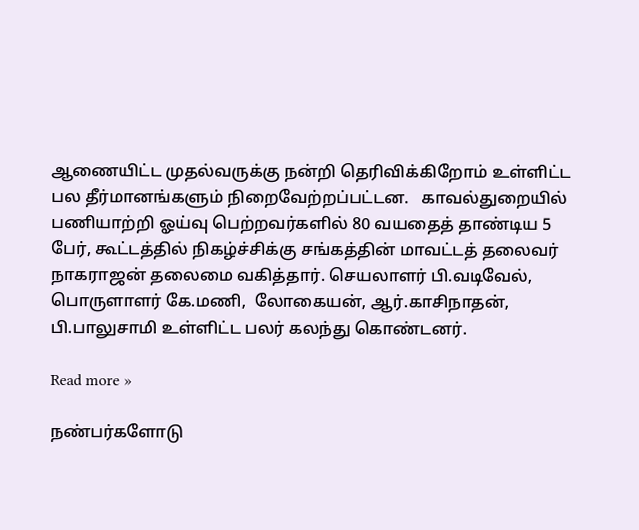ஆணையிட்ட முதல்வருக்கு நன்றி தெரிவிக்கிறோம் உள்ளிட்ட பல தீர்மானங்களும் நிறைவேற்றப்பட்டன.   காவல்துறையில் பணியாற்றி ஓய்வு பெற்றவர்களில் 80 வயதைத் தாண்டிய 5 பேர், கூட்டத்தில் நிகழ்ச்சிக்கு சங்கத்தின் மாவட்டத் தலைவர் நாகராஜன் தலைமை வகித்தார். செயலாளர் பி.வடிவேல், பொருளாளர் கே.மணி,  லோகையன், ஆர்.காசிநாதன், பி.பாலுசாமி உள்ளிட்ட பலர் கலந்து கொண்டனர்.

Read more »

நண்பர்களோடு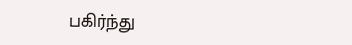பகிர்ந்து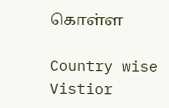கொள்ள

Country wise Vistior